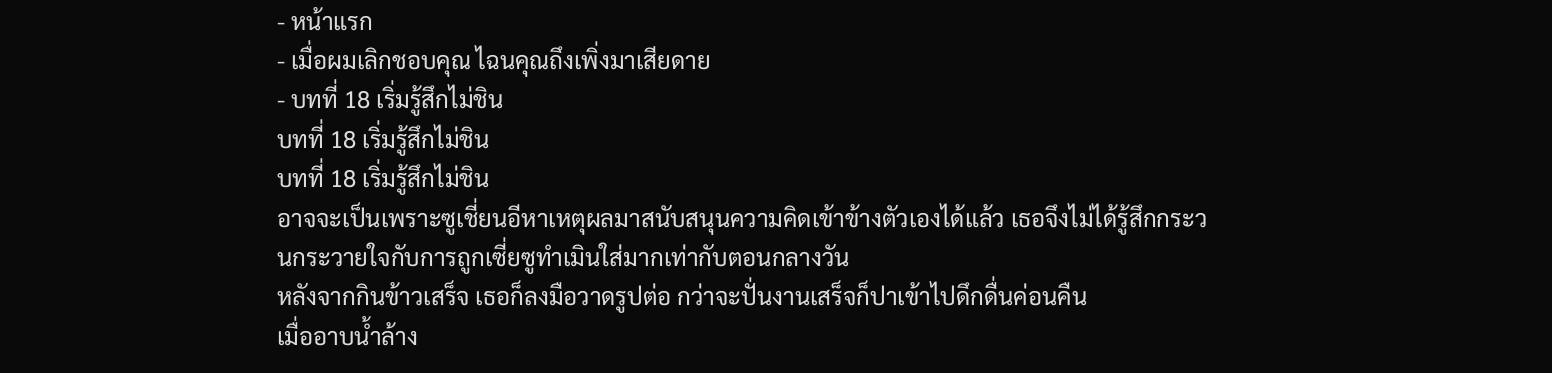- หน้าแรก
- เมื่อผมเลิกชอบคุณ ไฉนคุณถึงเพิ่งมาเสียดาย
- บทที่ 18 เริ่มรู้สึกไม่ชิน
บทที่ 18 เริ่มรู้สึกไม่ชิน
บทที่ 18 เริ่มรู้สึกไม่ชิน
อาจจะเป็นเพราะซูเชี่ยนอีหาเหตุผลมาสนับสนุนความคิดเข้าข้างตัวเองได้แล้ว เธอจึงไม่ได้รู้สึกกระวนกระวายใจกับการถูกเซี่ยซูทำเมินใส่มากเท่ากับตอนกลางวัน
หลังจากกินข้าวเสร็จ เธอก็ลงมือวาดรูปต่อ กว่าจะปั่นงานเสร็จก็ปาเข้าไปดึกดื่นค่อนคืน
เมื่ออาบน้ำล้าง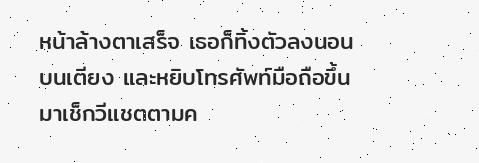หน้าล้างตาเสร็จ เธอก็ทิ้งตัวลงนอนบนเตียง และหยิบโทรศัพท์มือถือขึ้นมาเช็กวีแชตตามค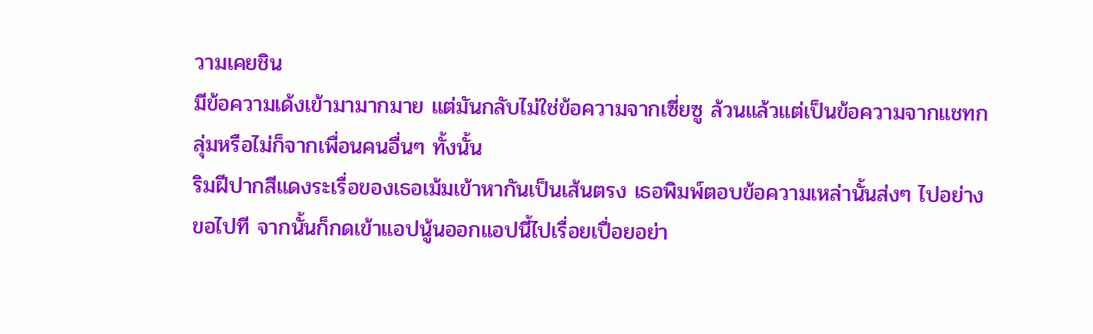วามเคยชิน
มีข้อความเด้งเข้ามามากมาย แต่มันกลับไม่ใช่ข้อความจากเซี่ยซู ล้วนแล้วแต่เป็นข้อความจากแชทกลุ่มหรือไม่ก็จากเพื่อนคนอื่นๆ ทั้งนั้น
ริมฝีปากสีแดงระเรื่อของเธอเม้มเข้าหากันเป็นเส้นตรง เธอพิมพ์ตอบข้อความเหล่านั้นส่งๆ ไปอย่างขอไปที จากนั้นก็กดเข้าแอปนู้นออกแอปนี้ไปเรื่อยเปื่อยอย่า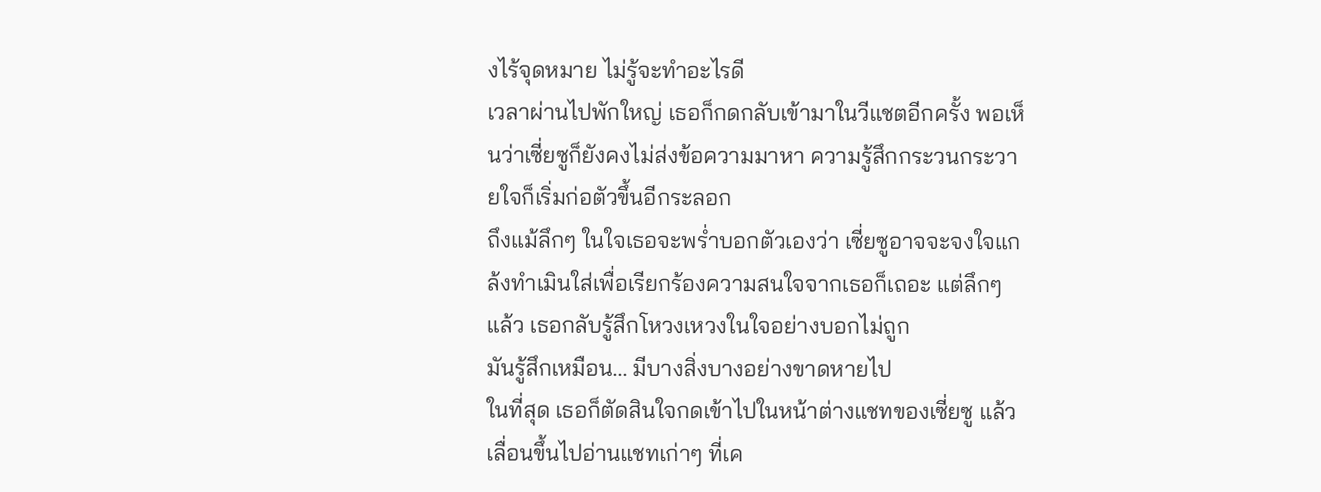งไร้จุดหมาย ไม่รู้จะทำอะไรดี
เวลาผ่านไปพักใหญ่ เธอก็กดกลับเข้ามาในวีแชตอีกครั้ง พอเห็นว่าเซี่ยซูก็ยังคงไม่ส่งข้อความมาหา ความรู้สึกกระวนกระวายใจก็เริ่มก่อตัวขึ้นอีกระลอก
ถึงแม้ลึกๆ ในใจเธอจะพร่ำบอกตัวเองว่า เซี่ยซูอาจจะจงใจแกล้งทำเมินใส่เพื่อเรียกร้องความสนใจจากเธอก็เถอะ แต่ลึกๆ แล้ว เธอกลับรู้สึกโหวงเหวงในใจอย่างบอกไม่ถูก
มันรู้สึกเหมือน... มีบางสิ่งบางอย่างขาดหายไป
ในที่สุด เธอก็ตัดสินใจกดเข้าไปในหน้าต่างแชทของเซี่ยซู แล้วเลื่อนขึ้นไปอ่านแชทเก่าๆ ที่เค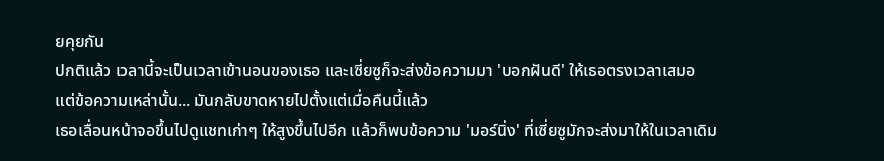ยคุยกัน
ปกติแล้ว เวลานี้จะเป็นเวลาเข้านอนของเธอ และเซี่ยซูก็จะส่งข้อความมา 'บอกฝันดี' ให้เธอตรงเวลาเสมอ
แต่ข้อความเหล่านั้น... มันกลับขาดหายไปตั้งแต่เมื่อคืนนี้แล้ว
เธอเลื่อนหน้าจอขึ้นไปดูแชทเก่าๆ ให้สูงขึ้นไปอีก แล้วก็พบข้อความ 'มอร์นิ่ง' ที่เซี่ยซูมักจะส่งมาให้ในเวลาเดิม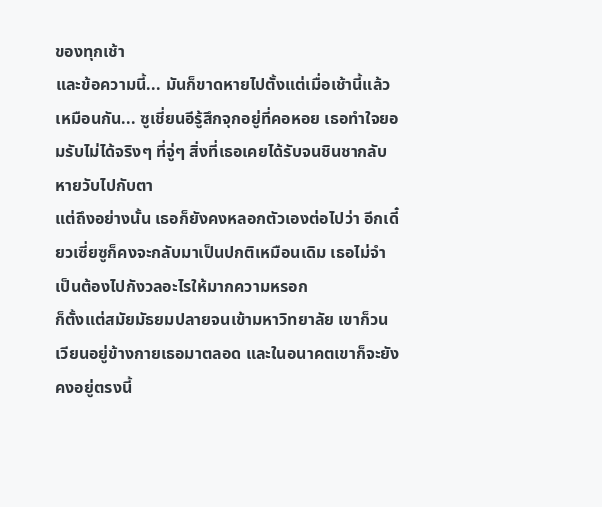ของทุกเช้า
และข้อความนี้... มันก็ขาดหายไปตั้งแต่เมื่อเช้านี้แล้วเหมือนกัน... ซูเชี่ยนอีรู้สึกจุกอยู่ที่คอหอย เธอทำใจยอมรับไม่ได้จริงๆ ที่จู่ๆ สิ่งที่เธอเคยได้รับจนชินชากลับหายวับไปกับตา
แต่ถึงอย่างนั้น เธอก็ยังคงหลอกตัวเองต่อไปว่า อีกเดี๋ยวเซี่ยซูก็คงจะกลับมาเป็นปกติเหมือนเดิม เธอไม่จำเป็นต้องไปกังวลอะไรให้มากความหรอก
ก็ตั้งแต่สมัยมัธยมปลายจนเข้ามหาวิทยาลัย เขาก็วนเวียนอยู่ข้างกายเธอมาตลอด และในอนาคตเขาก็จะยังคงอยู่ตรงนี้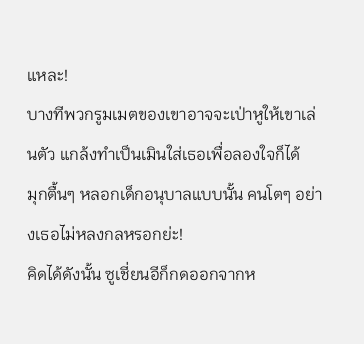แหละ!
บางทีพวกรูมเมตของเขาอาจจะเป่าหูให้เขาเล่นตัว แกล้งทำเป็นเมินใส่เธอเพื่อลองใจก็ได้
มุกตื้นๆ หลอกเด็กอนุบาลแบบนั้น คนโตๆ อย่างเธอไม่หลงกลหรอกย่ะ!
คิดได้ดังนั้น ซูเชี่ยนอีก็กดออกจากห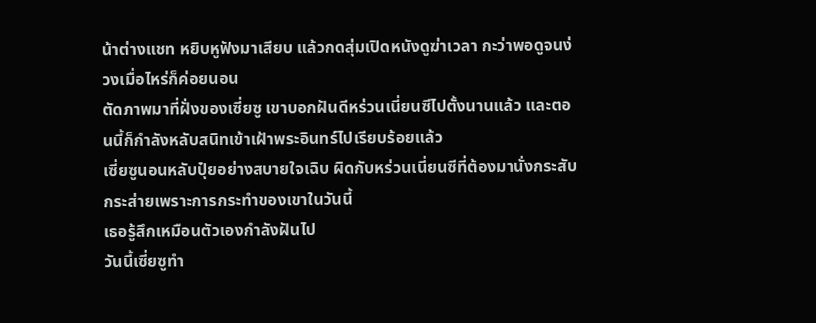น้าต่างแชท หยิบหูฟังมาเสียบ แล้วกดสุ่มเปิดหนังดูฆ่าเวลา กะว่าพอดูจนง่วงเมื่อไหร่ก็ค่อยนอน
ตัดภาพมาที่ฝั่งของเซี่ยซู เขาบอกฝันดีหร่วนเนี่ยนซีไปตั้งนานแล้ว และตอนนี้ก็กำลังหลับสนิทเข้าเฝ้าพระอินทร์ไปเรียบร้อยแล้ว
เซี่ยซูนอนหลับปุ๋ยอย่างสบายใจเฉิบ ผิดกับหร่วนเนี่ยนซีที่ต้องมานั่งกระสับกระส่ายเพราะการกระทำของเขาในวันนี้
เธอรู้สึกเหมือนตัวเองกำลังฝันไป
วันนี้เซี่ยซูทำ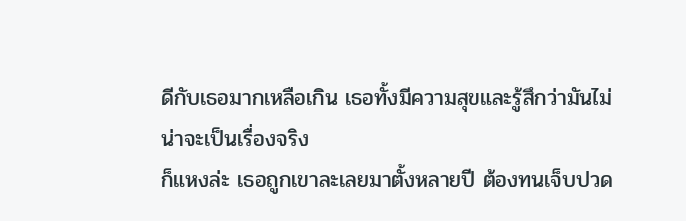ดีกับเธอมากเหลือเกิน เธอทั้งมีความสุขและรู้สึกว่ามันไม่น่าจะเป็นเรื่องจริง
ก็แหงล่ะ เธอถูกเขาละเลยมาตั้งหลายปี ต้องทนเจ็บปวด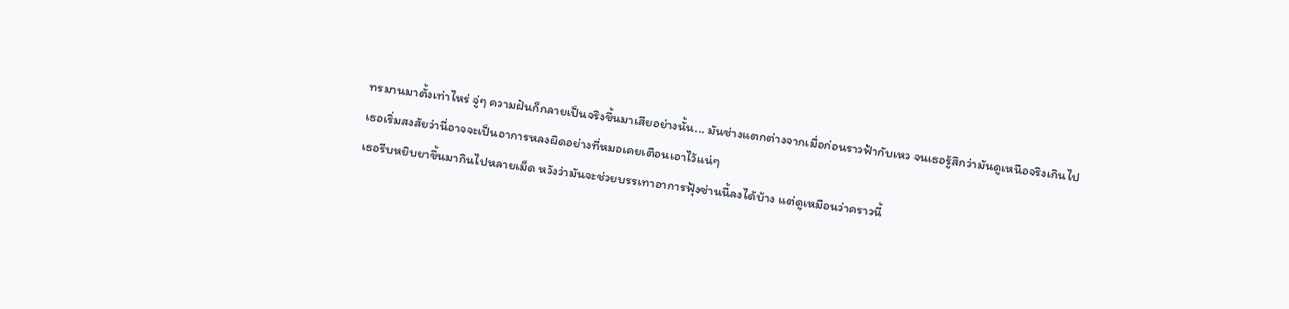ทรมานมาตั้งเท่าไหร่ จู่ๆ ความฝันก็กลายเป็นจริงขึ้นมาเสียอย่างนั้น... มันช่างแตกต่างจากเมื่อก่อนราวฟ้ากับเหว จนเธอรู้สึกว่ามันดูเหนือจริงเกินไป
เธอเริ่มสงสัยว่านี่อาจจะเป็นอาการหลงผิดอย่างที่หมอเคยเตือนเอาไว้แน่ๆ
เธอรีบหยิบยาขึ้นมากินไปหลายเม็ด หวังว่ามันจะช่วยบรรเทาอาการฟุ้งซ่านนี้ลงได้บ้าง แต่ดูเหมือนว่าคราวนี้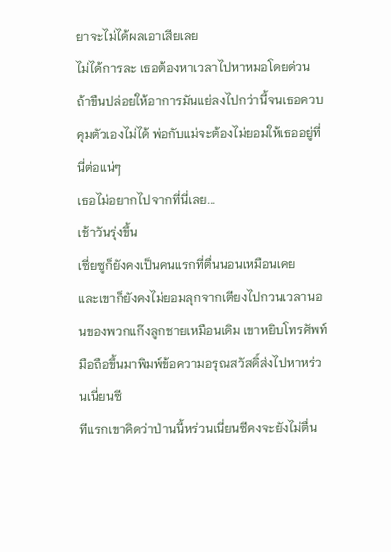ยาจะไม่ได้ผลเอาเสียเลย
ไม่ได้การละ เธอต้องหาเวลาไปหาหมอโดยด่วน
ถ้าขืนปล่อยให้อาการมันแย่ลงไปกว่านี้จนเธอควบคุมตัวเองไม่ได้ พ่อกับแม่จะต้องไม่ยอมให้เธออยู่ที่นี่ต่อแน่ๆ
เธอไม่อยากไปจากที่นี่เลย...
เช้าวันรุ่งขึ้น
เซี่ยซูก็ยังคงเป็นคนแรกที่ตื่นนอนเหมือนเคย
และเขาก็ยังคงไม่ยอมลุกจากเตียงไปกวนเวลานอนของพวกแก๊งลูกชายเหมือนเดิม เขาหยิบโทรศัพท์มือถือขึ้นมาพิมพ์ข้อความอรุณสวัสดิ์ส่งไปหาหร่วนเนี่ยนซี
ทีแรกเขาคิดว่าป่านนี้หร่วนเนี่ยนซีคงจะยังไม่ตื่น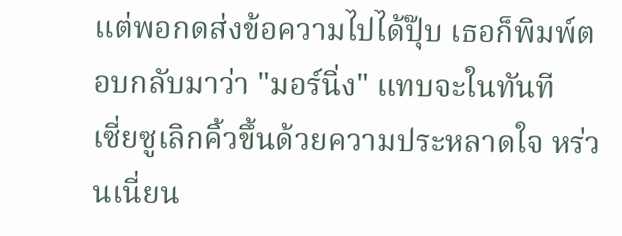แต่พอกดส่งข้อความไปได้ปุ๊บ เธอก็พิมพ์ตอบกลับมาว่า "มอร์นิ่ง" แทบจะในทันที
เซี่ยซูเลิกคิ้วขึ้นด้วยความประหลาดใจ หร่วนเนี่ยน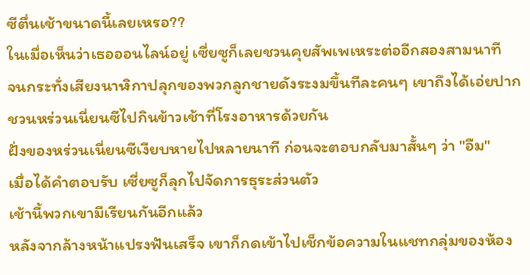ซีตื่นเช้าขนาดนี้เลยเหรอ??
ในเมื่อเห็นว่าเธอออนไลน์อยู่ เซี่ยซูก็เลยชวนคุยสัพเพเหระต่ออีกสองสามนาที
จนกระทั่งเสียงนาฬิกาปลุกของพวกลูกชายดังระงมขึ้นทีละคนๆ เขาถึงได้เอ่ยปากชวนหร่วนเนี่ยนซีไปกินข้าวเช้าที่โรงอาหารด้วยกัน
ฝั่งของหร่วนเนี่ยนซีเงียบหายไปหลายนาที ก่อนจะตอบกลับมาสั้นๆ ว่า "อืม"
เมื่อได้คำตอบรับ เซี่ยซูก็ลุกไปจัดการธุระส่วนตัว
เช้านี้พวกเขามีเรียนกันอีกแล้ว
หลังจากล้างหน้าแปรงฟันเสร็จ เขาก็กดเข้าไปเช็กข้อความในแชทกลุ่มของห้อง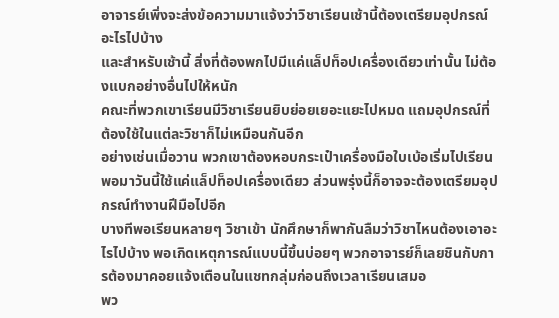อาจารย์เพิ่งจะส่งข้อความมาแจ้งว่าวิชาเรียนเช้านี้ต้องเตรียมอุปกรณ์อะไรไปบ้าง
และสำหรับเช้านี้ สิ่งที่ต้องพกไปมีแค่แล็ปท็อปเครื่องเดียวเท่านั้น ไม่ต้องแบกอย่างอื่นไปให้หนัก
คณะที่พวกเขาเรียนมีวิชาเรียนยิบย่อยเยอะแยะไปหมด แถมอุปกรณ์ที่ต้องใช้ในแต่ละวิชาก็ไม่เหมือนกันอีก
อย่างเช่นเมื่อวาน พวกเขาต้องหอบกระเป๋าเครื่องมือใบเบ้อเริ่มไปเรียน พอมาวันนี้ใช้แค่แล็ปท็อปเครื่องเดียว ส่วนพรุ่งนี้ก็อาจจะต้องเตรียมอุปกรณ์ทำงานฝีมือไปอีก
บางทีพอเรียนหลายๆ วิชาเข้า นักศึกษาก็พากันลืมว่าวิชาไหนต้องเอาอะไรไปบ้าง พอเกิดเหตุการณ์แบบนี้ขึ้นบ่อยๆ พวกอาจารย์ก็เลยชินกับการต้องมาคอยแจ้งเตือนในแชทกลุ่มก่อนถึงเวลาเรียนเสมอ
พว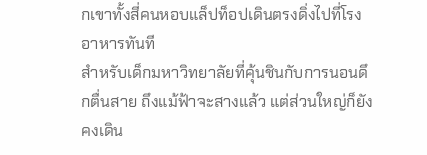กเขาทั้งสี่คนหอบแล็ปท็อปเดินตรงดิ่งไปที่โรงอาหารทันที
สำหรับเด็กมหาวิทยาลัยที่คุ้นชินกับการนอนดึกตื่นสาย ถึงแม้ฟ้าจะสางแล้ว แต่ส่วนใหญ่ก็ยังคงเดิน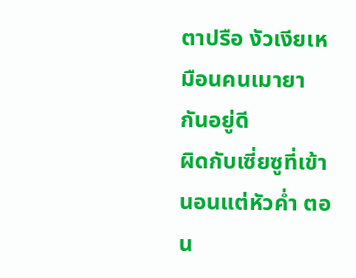ตาปรือ งัวเงียเหมือนคนเมายากันอยู่ดี
ผิดกับเซี่ยซูที่เข้านอนแต่หัวค่ำ ตอน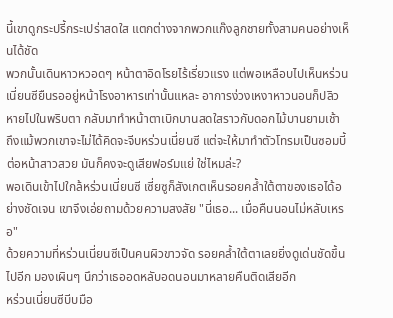นี้เขาดูกระปรี้กระเปร่าสดใส แตกต่างจากพวกแก๊งลูกชายทั้งสามคนอย่างเห็นได้ชัด
พวกนั้นเดินหาวหวอดๆ หน้าตาอิดโรยไร้เรี่ยวแรง แต่พอเหลือบไปเห็นหร่วนเนี่ยนซียืนรออยู่หน้าโรงอาหารเท่านั้นแหละ อาการง่วงเหงาหาวนอนก็ปลิวหายไปในพริบตา กลับมาทำหน้าตาเบิกบานสดใสราวกับดอกไม้บานยามเช้า
ถึงแม้พวกเขาจะไม่ได้คิดจะจีบหร่วนเนี่ยนซี แต่จะให้มาทำตัวโทรมเป็นซอมบี้ต่อหน้าสาวสวย มันก็คงจะดูเสียฟอร์มแย่ ใช่ไหมล่ะ?
พอเดินเข้าไปใกล้หร่วนเนี่ยนซี เซี่ยซูก็สังเกตเห็นรอยคล้ำใต้ตาของเธอได้อย่างชัดเจน เขาจึงเอ่ยถามด้วยความสงสัย "นี่เธอ... เมื่อคืนนอนไม่หลับเหรอ"
ด้วยความที่หร่วนเนี่ยนซีเป็นคนผิวขาวจัด รอยคล้ำใต้ตาเลยยิ่งดูเด่นชัดขึ้นไปอีก มองเผินๆ นึกว่าเธออดหลับอดนอนมาหลายคืนติดเสียอีก
หร่วนเนี่ยนซีบีบมือ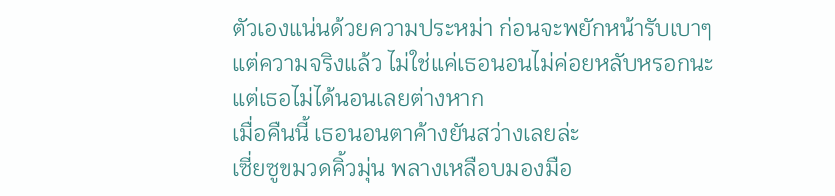ตัวเองแน่นด้วยความประหม่า ก่อนจะพยักหน้ารับเบาๆ
แต่ความจริงแล้ว ไม่ใช่แค่เธอนอนไม่ค่อยหลับหรอกนะ
แต่เธอไม่ได้นอนเลยต่างหาก
เมื่อคืนนี้ เธอนอนตาค้างยันสว่างเลยล่ะ
เซี่ยซูขมวดคิ้วมุ่น พลางเหลือบมองมือ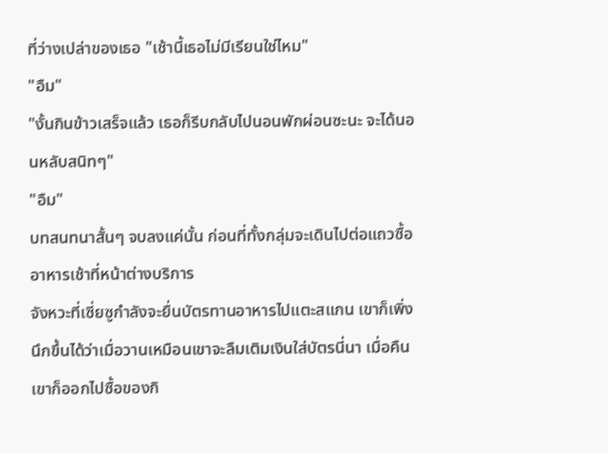ที่ว่างเปล่าของเธอ "เช้านี้เธอไม่มีเรียนใช่ไหม"
"อืม"
"งั้นกินข้าวเสร็จแล้ว เธอก็รีบกลับไปนอนพักผ่อนซะนะ จะได้นอนหลับสนิทๆ"
"อืม"
บทสนทนาสั้นๆ จบลงแค่นั้น ก่อนที่ทั้งกลุ่มจะเดินไปต่อแถวซื้ออาหารเช้าที่หน้าต่างบริการ
จังหวะที่เซี่ยซูกำลังจะยื่นบัตรทานอาหารไปแตะสแกน เขาก็เพิ่งนึกขึ้นได้ว่าเมื่อวานเหมือนเขาจะลืมเติมเงินใส่บัตรนี่นา เมื่อคืนเขาก็ออกไปซื้อของกิ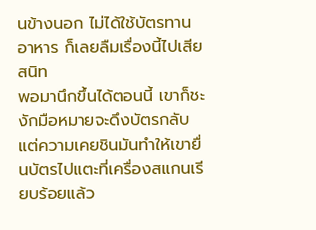นข้างนอก ไม่ได้ใช้บัตรทานอาหาร ก็เลยลืมเรื่องนี้ไปเสียสนิท
พอมานึกขึ้นได้ตอนนี้ เขาก็ชะงักมือหมายจะดึงบัตรกลับ แต่ความเคยชินมันทำให้เขายื่นบัตรไปแตะที่เครื่องสแกนเรียบร้อยแล้ว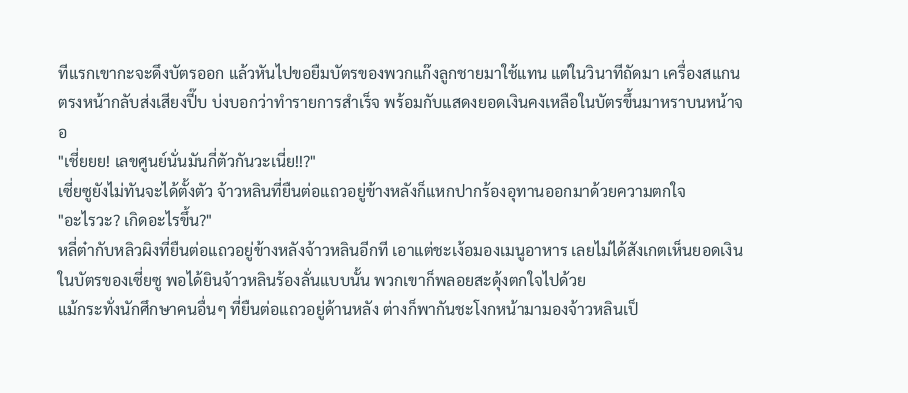ทีแรกเขากะจะดึงบัตรออก แล้วหันไปขอยืมบัตรของพวกแก๊งลูกชายมาใช้แทน แต่ในวินาทีถัดมา เครื่องสแกนตรงหน้ากลับส่งเสียงปี๊บ บ่งบอกว่าทำรายการสำเร็จ พร้อมกับแสดงยอดเงินคงเหลือในบัตรขึ้นมาหราบนหน้าจอ
"เชี่ยยย! เลขศูนย์นั่นมันกี่ตัวกันวะเนี่ย!!?"
เซี่ยซูยังไม่ทันจะได้ตั้งตัว จ้าวหลินที่ยืนต่อแถวอยู่ข้างหลังก็แหกปากร้องอุทานออกมาด้วยความตกใจ
"อะไรวะ? เกิดอะไรขึ้น?"
หลี่ต๋ากับหลิวผิงที่ยืนต่อแถวอยู่ข้างหลังจ้าวหลินอีกที เอาแต่ชะเง้อมองเมนูอาหาร เลยไม่ได้สังเกตเห็นยอดเงินในบัตรของเซี่ยซู พอได้ยินจ้าวหลินร้องลั่นแบบนั้น พวกเขาก็พลอยสะดุ้งตกใจไปด้วย
แม้กระทั่งนักศึกษาคนอื่นๆ ที่ยืนต่อแถวอยู่ด้านหลัง ต่างก็พากันชะโงกหน้ามามองจ้าวหลินเป็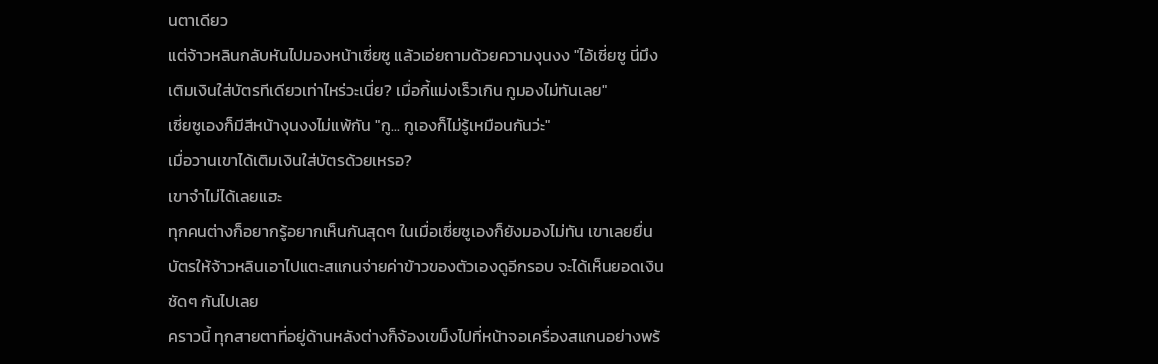นตาเดียว
แต่จ้าวหลินกลับหันไปมองหน้าเซี่ยซู แล้วเอ่ยถามด้วยความงุนงง "ไอ้เซี่ยซู นี่มึงเติมเงินใส่บัตรทีเดียวเท่าไหร่วะเนี่ย? เมื่อกี้แม่งเร็วเกิน กูมองไม่ทันเลย"
เซี่ยซูเองก็มีสีหน้างุนงงไม่แพ้กัน "กู... กูเองก็ไม่รู้เหมือนกันว่ะ"
เมื่อวานเขาได้เติมเงินใส่บัตรด้วยเหรอ?
เขาจำไม่ได้เลยแฮะ
ทุกคนต่างก็อยากรู้อยากเห็นกันสุดๆ ในเมื่อเซี่ยซูเองก็ยังมองไม่ทัน เขาเลยยื่นบัตรให้จ้าวหลินเอาไปแตะสแกนจ่ายค่าข้าวของตัวเองดูอีกรอบ จะได้เห็นยอดเงินชัดๆ กันไปเลย
คราวนี้ ทุกสายตาที่อยู่ด้านหลังต่างก็จ้องเขม็งไปที่หน้าจอเครื่องสแกนอย่างพร้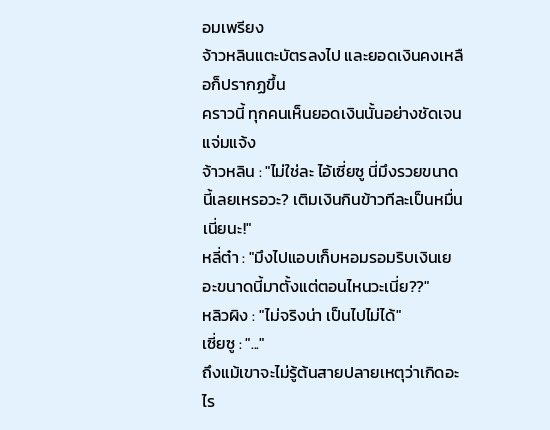อมเพรียง
จ้าวหลินแตะบัตรลงไป และยอดเงินคงเหลือก็ปรากฏขึ้น
คราวนี้ ทุกคนเห็นยอดเงินนั้นอย่างชัดเจนแจ่มแจ้ง
จ้าวหลิน : "ไม่ใช่ละ ไอ้เซี่ยซู นี่มึงรวยขนาดนี้เลยเหรอวะ? เติมเงินกินข้าวทีละเป็นหมื่นเนี่ยนะ!"
หลี่ต๋า : "มึงไปแอบเก็บหอมรอมริบเงินเยอะขนาดนี้มาตั้งแต่ตอนไหนวะเนี่ย??"
หลิวผิง : "ไม่จริงน่า เป็นไปไม่ได้"
เซี่ยซู : "..."
ถึงแม้เขาจะไม่รู้ต้นสายปลายเหตุว่าเกิดอะไร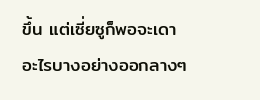ขึ้น แต่เซี่ยซูก็พอจะเดาอะไรบางอย่างออกลางๆ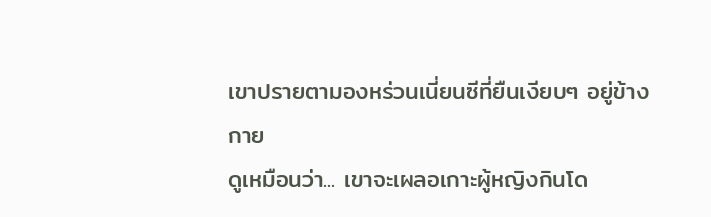เขาปรายตามองหร่วนเนี่ยนซีที่ยืนเงียบๆ อยู่ข้างกาย
ดูเหมือนว่า... เขาจะเผลอเกาะผู้หญิงกินโด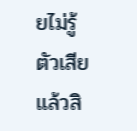ยไม่รู้ตัวเสียแล้วสิ